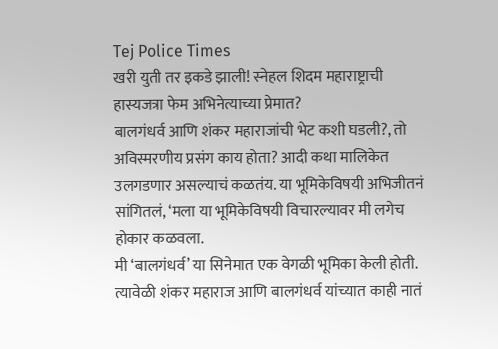Tej Police Times
खरी युती तर इकडे झाली! स्नेहल शिदम महाराष्ट्राची हास्यजत्रा फेम अभिनेत्याच्या प्रेमात?
बालगंधर्व आणि शंकर महाराजांची भेट कशी घडली?, तो अविस्मरणीय प्रसंग काय होता? आदी कथा मालिकेत उलगडणार असल्याचं कळतंय. या भूमिकेविषयी अभिजीतनं सांगितलं, ‘मला या भूमिकेविषयी विचारल्यावर मी लगेच होकार कळवला.
मी ‘बालगंधर्व’ या सिनेमात एक वेगळी भूमिका केली होती. त्यावेळी शंकर महाराज आणि बालगंधर्व यांच्यात काही नातं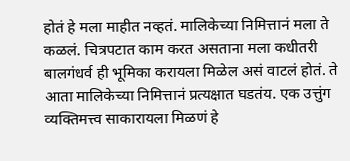होतं हे मला माहीत नव्हतं. मालिकेच्या निमित्तानं मला ते कळलं. चित्रपटात काम करत असताना मला कधीतरी बालगंधर्व ही भूमिका करायला मिळेल असं वाटलं होतं. ते आता मालिकेच्या निमित्तानं प्रत्यक्षात घडतंय. एक उत्तुंग व्यक्तिमत्त्व साकारायला मिळणं हे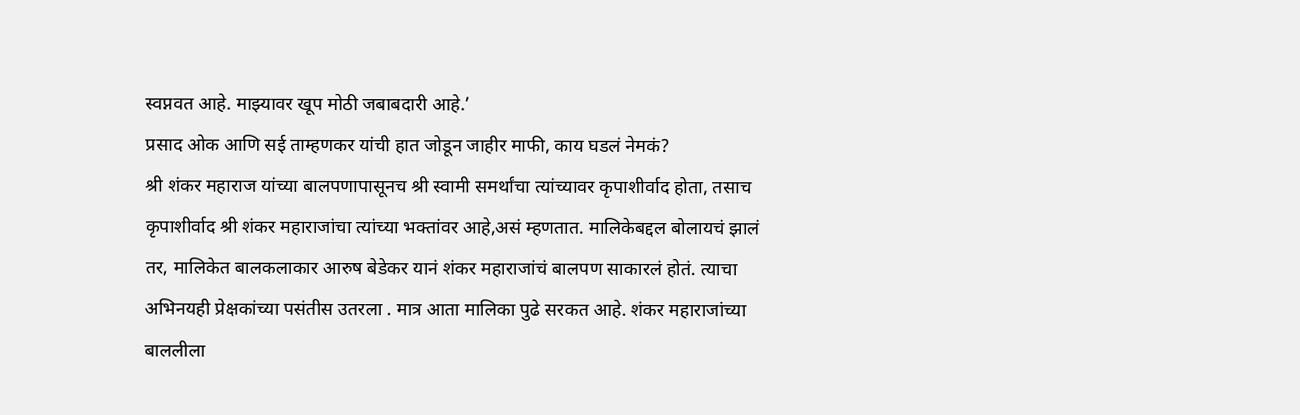स्वप्नवत आहे. माझ्यावर खूप मोठी जबाबदारी आहे.’
प्रसाद ओक आणि सई ताम्हणकर यांची हात जोडून जाहीर माफी, काय घडलं नेमकं?
श्री शंकर महाराज यांच्या बालपणापासूनच श्री स्वामी समर्थांचा त्यांच्यावर कृपाशीर्वाद होता, तसाच कृपाशीर्वाद श्री शंकर महाराजांचा त्यांच्या भक्तांवर आहे,असं म्हणतात. मालिकेबद्दल बोलायचं झालं तर, मालिकेत बालकलाकार आरुष बेडेकर यानं शंकर महाराजांचं बालपण साकारलं होतं. त्याचा अभिनयही प्रेक्षकांच्या पसंतीस उतरला . मात्र आता मालिका पुढे सरकत आहे. शंकर महाराजांच्या बाललीला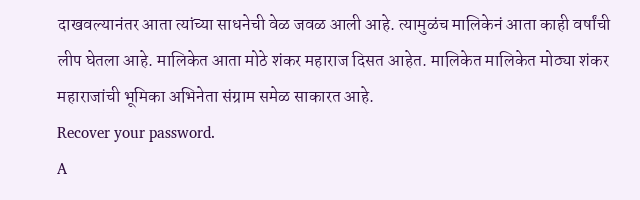दाखवल्यानंतर आता त्यांच्या साधनेची वेळ जवळ आली आहे. त्यामुळंच मालिकेनं आता काही वर्षांची लीप घेतला आहे. मालिकेत आता मोठे शंकर महाराज दिसत आहेत. मालिकेत मालिकेत मोठ्या शंकर महाराजांची भूमिका अभिनेता संग्राम समेळ साकारत आहे.
Recover your password.
A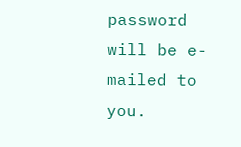password will be e-mailed to you.